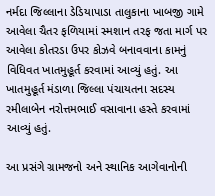નર્મદા જિલ્લાના ડેડિયાપાડા તાલુકાના ખાબજી ગામે આવેલા ચૈતર ફળિયામાં સ્મશાન તરફ જતા માર્ગ પર આવેલા કોતરડા ઉપર કોઝવે બનાવવાના કામનું વિધિવત ખાતમુહૂર્ત કરવામાં આવ્યું હતું. આ ખાતમુહૂર્ત મંડાળા જિલ્લા પંચાયતના સદસ્ય રમીલાબેન નરોત્તમભાઈ વસાવાના હસ્તે કરવામાં આવ્યું હતું.

આ પ્રસંગે ગ્રામજનો અને સ્થાનિક આગેવાનોની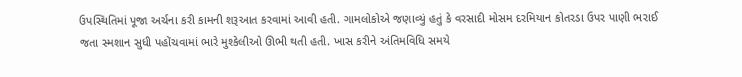ઉપસ્થિતિમાં પૂજા અર્ચના કરી કામની શરૂઆત કરવામાં આવી હતી. ગામલોકોએ જણાવ્યું હતું કે વરસાદી મોસમ દરમિયાન કોતરડા ઉપર પાણી ભરાઈ જતા સ્મશાન સુધી પહોંચવામાં ભારે મુશ્કેલીઓ ઊભી થતી હતી. ખાસ કરીને અંતિમવિધિ સમયે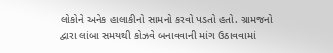લોકોને અનેક હાલાકીનો સામનો કરવો પડતો હતો. ગ્રામજનો દ્વારા લાંબા સમયથી કોઝવે બનાવવાની માંગ ઉઠાવવામાં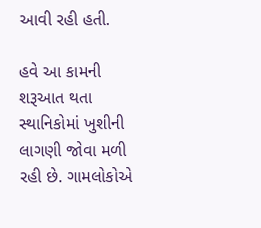આવી રહી હતી.

હવે આ કામની શરૂઆત થતા સ્થાનિકોમાં ખુશીની લાગણી જોવા મળી રહી છે. ગામલોકોએ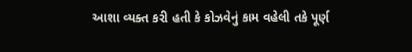આશા વ્યક્ત કરી હતી કે કોઝવેનું કામ વહેલી તકે પૂર્ણ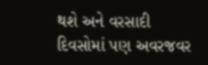થશે અને વરસાદી દિવસોમાં પણ અવરજવર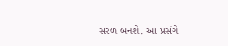સરળ બનશે. આ પ્રસંગે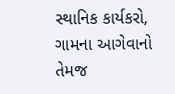સ્થાનિક કાર્યકરો, ગામના આગેવાનો તેમજ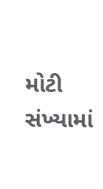મોટી સંખ્યામાં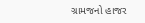ગ્રામજનો હાજર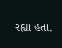રહ્યા હતા.